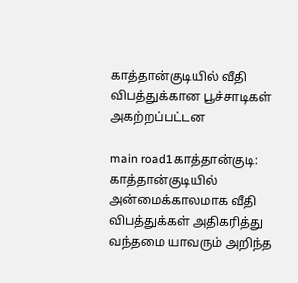காத்தான்குடியில் வீதி விபத்துக்கான பூச்சாடிகள் அகற்றப்பட்டன

main road1காத்தான்குடி: காத்தான்குடியில் அன்மைக்காலமாக வீதி விபத்துக்கள் அதிகரித்து வந்தமை யாவரும் அறிந்த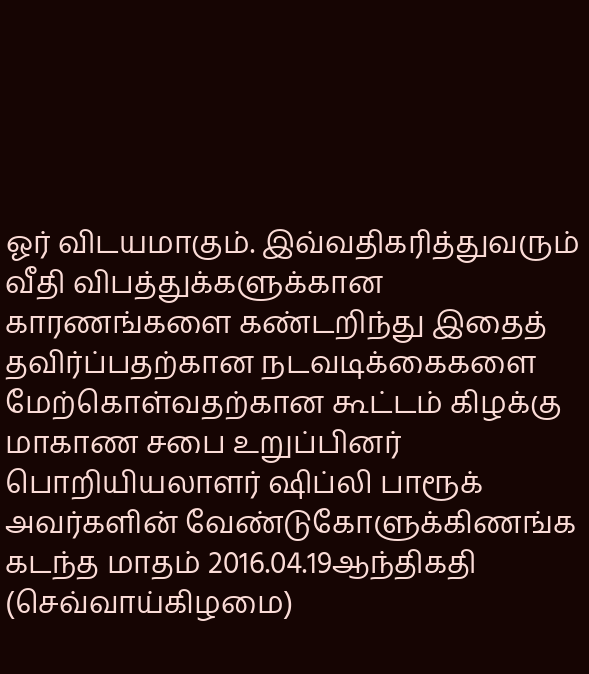ஓர் விடயமாகும். இவ்வதிகரித்துவரும் வீதி விபத்துக்களுக்கான காரணங்களை கண்டறிந்து இதைத் தவிர்ப்பதற்கான நடவடிக்கைகளை மேற்கொள்வதற்கான கூட்டம் கிழக்கு மாகாண சபை உறுப்பினர் பொறியியலாளர் ஷிப்லி பாரூக் அவர்களின் வேண்டுகோளுக்கிணங்க கடந்த மாதம் 2016.04.19ஆந்திகதி (செவ்வாய்கிழமை)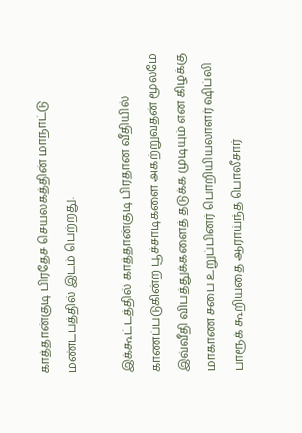காத்தான்குடி பிரதேச செயலகத்தின் மாநாட்டு மண்டபத்தில் இடம் பெற்றது.

இக்கூட்டத்தில் காத்தான்குடி பிரதான வீதியில் காணப்படுகின்ற பூச்சாடிகளை அகற்றுவதன் மூலமே இவ்வீதி விபத்துக்களைத் தடுக்க முடியும் என கிழக்கு மாகாண சபை உறுப்பினர் பொறியியலாளர் ஷிப்லி பாரூக் கூறியதை ஆராய்ந்த பொலீசார்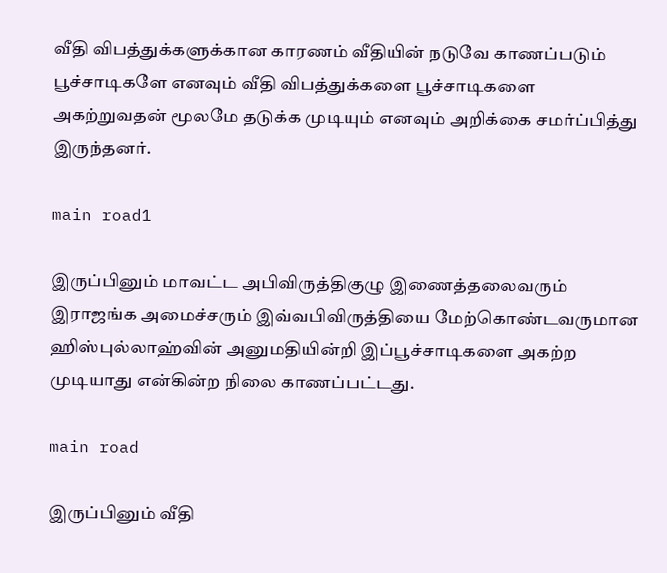வீதி விபத்துக்களுக்கான காரணம் வீதியின் நடுவே காணப்படும் பூச்சாடிகளே எனவும் வீதி விபத்துக்களை பூச்சாடிகளை அகற்றுவதன் மூலமே தடுக்க முடியும் எனவும் அறிக்கை சமர்ப்பித்து இருந்தனர்.

main road1

இருப்பினும் மாவட்ட அபிவிருத்திகுழு இணைத்தலைவரும் இராஜங்க அமைச்சரும் இவ்வபிவிருத்தியை மேற்கொண்டவருமான ஹிஸ்புல்லாஹ்வின் அனுமதியின்றி இப்பூச்சாடிகளை அகற்ற முடியாது என்கின்ற நிலை காணப்பட்டது.

main road

இருப்பினும் வீதி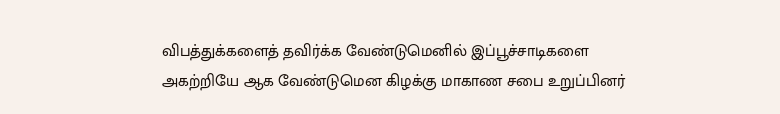விபத்துக்களைத் தவிர்க்க வேண்டுமெனில் இப்பூச்சாடிகளை அகற்றியே ஆக வேண்டுமென கிழக்கு மாகாண சபை உறுப்பினர்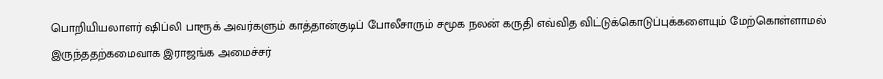பொறியியலாளர் ஷிப்லி பாரூக் அவர்களும் காத்தான்குடிப் போலீசாரும் சமூக நலன் கருதி எவ்வித விட்டுக்கொடுப்புக்களையும் மேற்கொள்ளாமல் இருந்ததற்கமைவாக இராஜங்க அமைச்சர்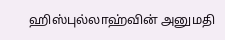ஹிஸ்புல்லாஹ்வின் அனுமதி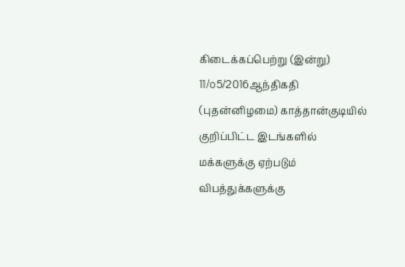கிடைக்கப்பெற்று (இன்று) 11/௦5/2016ஆந்திகதி (புதன்னிழமை) காத்தான்குடியில் குறிப்பிட்ட இடங்களில் மக்களுக்கு ஏற்படும் விபத்துக்களுக்கு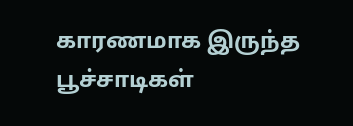காரணமாக இருந்த பூச்சாடிகள்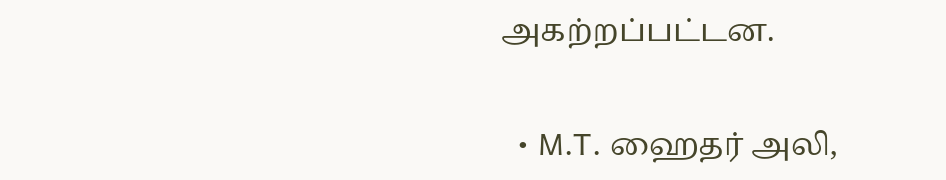அகற்றப்பட்டன.

  • M.T. ஹைதர் அலி,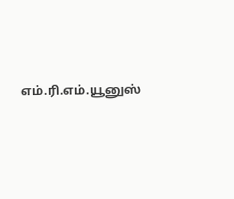எம்.ரி.எம்.யூனுஸ்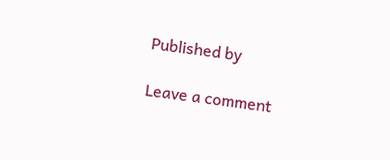Published by

Leave a comment